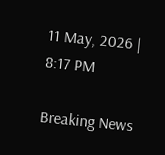11 May, 2026 | 8:17 PM

Breaking News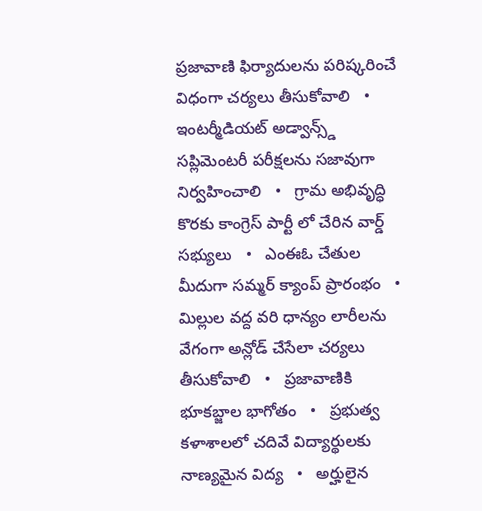ప్రజావాణి ఫిర్యాదులను పరిష్కరించే విధంగా చర్యలు తీసుకోవాలి   •   ఇంటర్మీడియట్ అడ్వాన్స్డ్ సప్లిమెంటరీ పరీక్షలను సజావుగా నిర్వహించాలి   •   గ్రామ అభివృద్ధి కొరకు కాంగ్రెస్ పార్టీ లో చేరిన వార్డ్ సభ్యులు   •   ఎంఈఓ చేతుల మీదుగా సమ్మర్ క్యాంప్ ప్రారంభం   •   మిల్లుల వద్ద వరి ధాన్యం లారీలను వేగంగా అన్లోడ్ చేసేలా చర్యలు తీసుకోవాలి   •   ప్రజావాణికి భూకబ్జాల భాగోతం   •   ప్రభుత్వ కళాశాలలో చదివే విద్యార్థులకు నాణ్యమైన విద్య   •   అర్హులైన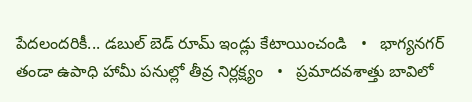పేదలందరికీ... డబుల్ బెడ్ రూమ్ ఇండ్లు కేటాయించండి   •   భాగ్యనగర్ తండా ఉపాధి హామీ పనుల్లో తీవ్ర నిర్లక్ష్యం   •   ప్రమాదవశాత్తు బావిలో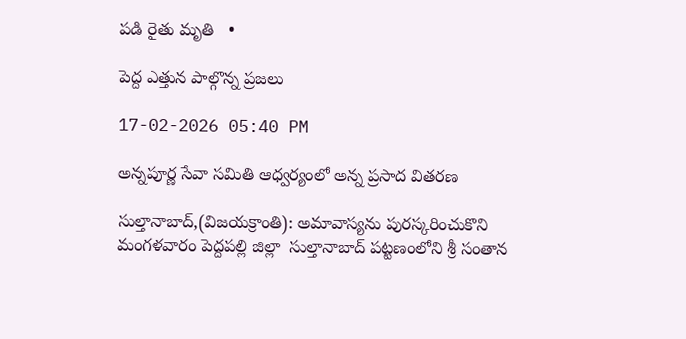పడి రైతు మృతి   •

పెద్ద ఎత్తున పాల్గొన్న ప్రజలు

17-02-2026 05:40 PM

అన్నపూర్ణ సేవా సమితి ఆధ్వర్యంలో అన్న ప్రసాద వితరణ

సుల్తానాబాద్,(విజయక్రాంతి): అమావాస్యను పురస్కరించుకొని మంగళవారం పెద్దపల్లి జిల్లా  సుల్తానాబాద్ పట్టణంలోని శ్రీ సంతాన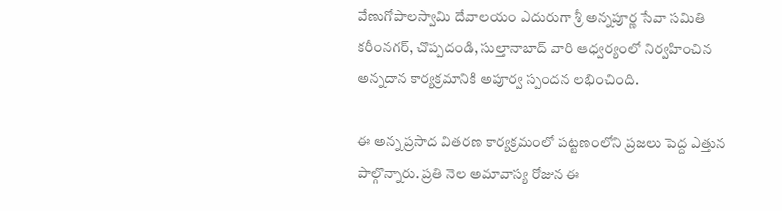వేణుగోపాలస్వామి దేవాలయం ఎదురుగా శ్రీ అన్నపూర్ణ సేవా సమితి కరీంనగర్, చొప్పదండి, సుల్తానాబాద్ వారి ఆధ్వర్యంలో నిర్వహించిన అన్నదాన కార్యక్రమానికి అపూర్వ స్పందన లభించింది.

ఈ అన్న ప్రసాద వితరణ కార్యక్రమంలో పట్టణంలోని ప్రజలు పెద్ద ఎత్తున పాల్గొన్నారు. ప్రతి నెల అమావాస్య రోజున ఈ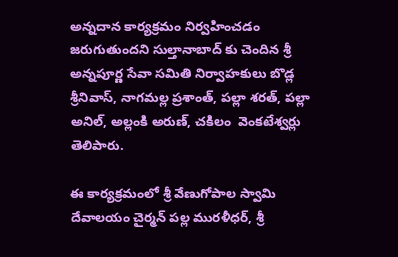అన్నదాన కార్యక్రమం నిర్వహించడం జరుగుతుందని సుల్తానాబాద్ కు చెందిన శ్రీ అన్నపూర్ణ సేవా సమితి నిర్వాహకులు బొడ్ల శ్రీనివాస్, నాగమల్ల ప్రశాంత్, పల్లా శరత్, పల్లా అనిల్, అల్లంకి అరుణ్, చకిలం  వెంకటేశ్వర్లు తెలిపారు.

ఈ కార్యక్రమంలో శ్రీ వేణుగోపాల స్వామి దేవాలయం చైర్మన్ పల్ల మురళీధర్, శ్రీ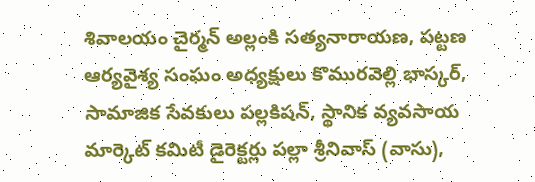శివాలయం చైర్మన్ అల్లంకి సత్యనారాయణ, పట్టణ ఆర్యవైశ్య సంఘం అధ్యక్షులు కొమురవెల్లి భాస్కర్, సామాజిక సేవకులు పల్లకిషన్, స్థానిక వ్యవసాయ మార్కెట్ కమిటీ డైరెక్టర్లు పల్లా శ్రీనివాస్ (వాసు),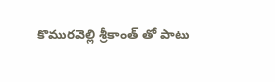కొమురవెల్లి శ్రీకాంత్ తో పాటు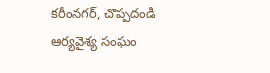కరీంనగర్, చొప్పదండి ఆర్యవైశ్య సంఘం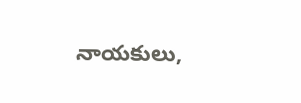నాయకులు,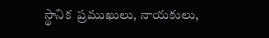స్థానిక  ప్రముఖులు, నాయకులు,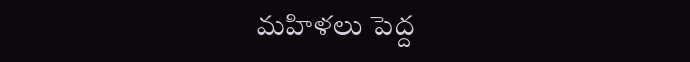మహిళలు పెద్ద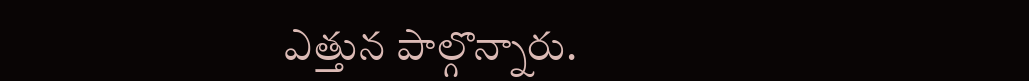ఎత్తున పాల్గొన్నారు.